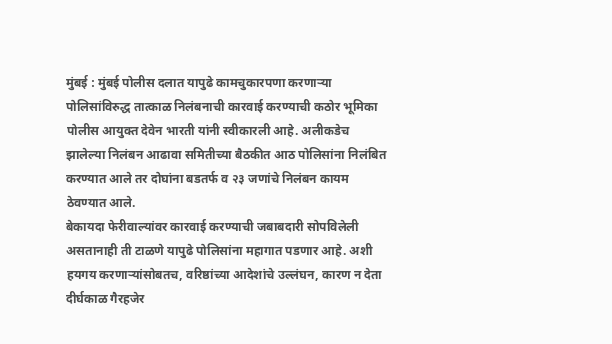मुंबई : मुंबई पोलीस दलात यापुढे कामचुकारपणा करणाऱ्या पोलिसांविरुद्ध तात्काळ निलंबनाची कारवाई करण्याची कठोर भूमिका पोलीस आयुक्त देवेन भारती यांनी स्वीकारली आहे. अलीकडेच झालेल्या निलंबन आढावा समितीच्या बैठकीत आठ पोलिसांना निलंबित करण्यात आले तर दोघांना बडतर्फ व २३ जणांचे निलंबन कायम ठेवण्यात आले.
बेकायदा फेरीवाल्यांवर कारवाई करण्याची जबाबदारी सोपविलेली असतानाही ती टाळणे यापुढे पोलिसांना महागात पडणार आहे. अशी हयगय करणाऱ्यांसोबतच, वरिष्ठांच्या आदेशांचे उल्लंघन, कारण न देता दीर्घकाळ गैरहजेर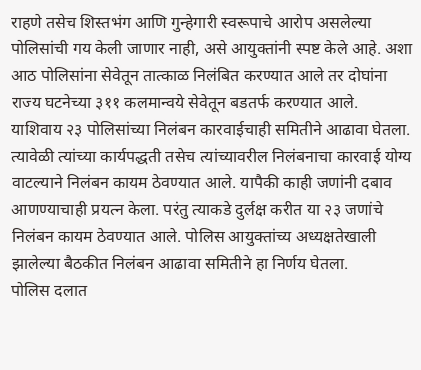राहणे तसेच शिस्तभंग आणि गुन्हेगारी स्वरूपाचे आरोप असलेल्या पोलिसांची गय केली जाणार नाही, असे आयुक्तांनी स्पष्ट केले आहे. अशा आठ पोलिसांना सेवेतून तात्काळ निलंबित करण्यात आले तर दोघांना राज्य घटनेच्या ३११ कलमान्वये सेवेतून बडतर्फ करण्यात आले.
याशिवाय २३ पोलिसांच्या निलंबन कारवाईचाही समितीने आढावा घेतला. त्यावेळी त्यांच्या कार्यपद्धती तसेच त्यांच्यावरील निलंबनाचा कारवाई योग्य वाटल्याने निलंबन कायम ठेवण्यात आले. यापैकी काही जणांनी दबाव आणण्याचाही प्रयत्न केला. परंतु त्याकडे दुर्लक्ष करीत या २३ जणांचे निलंबन कायम ठेवण्यात आले. पोलिस आयुक्तांच्य अध्यक्षतेखाली झालेल्या बैठकीत निलंबन आढावा समितीने हा निर्णय घेतला.
पोलिस दलात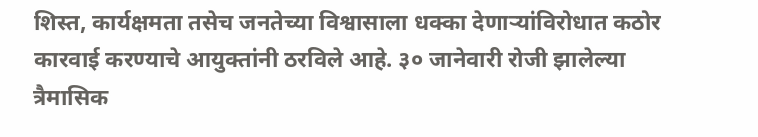शिस्त, कार्यक्षमता तसेच जनतेच्या विश्वासाला धक्का देणाऱ्यांविरोधात कठोर कारवाई करण्याचे आयुक्तांनी ठरविले आहे. ३० जानेवारी रोजी झालेल्या त्रैमासिक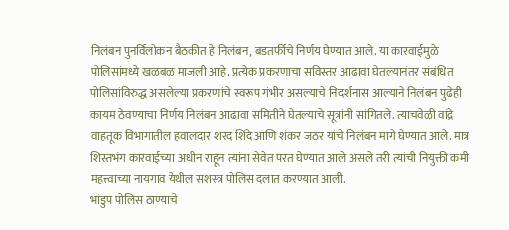निलंबन पुनर्विलोकन बैठकीत हे निलंबन, बडतर्फीचे निर्णय घेण्यात आले. या कारवाईमुळे पोलिसांमध्ये खळबळ माजली आहे. प्रत्येक प्रकरणाचा सविस्तर आढावा घेतल्यानंतर संबंधित पोलिसांविरुद्ध असलेल्या प्रकरणांचे स्वरूप गंभीर असल्याचे निदर्शनास आल्याने निलंबन पुढेही कायम ठेवण्याचा निर्णय निलंबन आढावा समितीने घेतल्याचे सूत्रांनी सांगितले. त्याचवेळी वांद्रे वाहतूक विभागातील हवालदार शरद शिंदे आणि शंकर जठर यांचे निलंबन मागे घेण्यात आले. मात्र शिस्तभंग कारवाईच्या अधीन राहून त्यांना सेवेत परत घेण्यात आले असले तरी त्यांची नियुक्ती कमी महत्त्वाच्या नायगाव येथील सशस्त्र पोलिस दलात करण्यात आली.
भांडुप पोलिस ठाण्याचे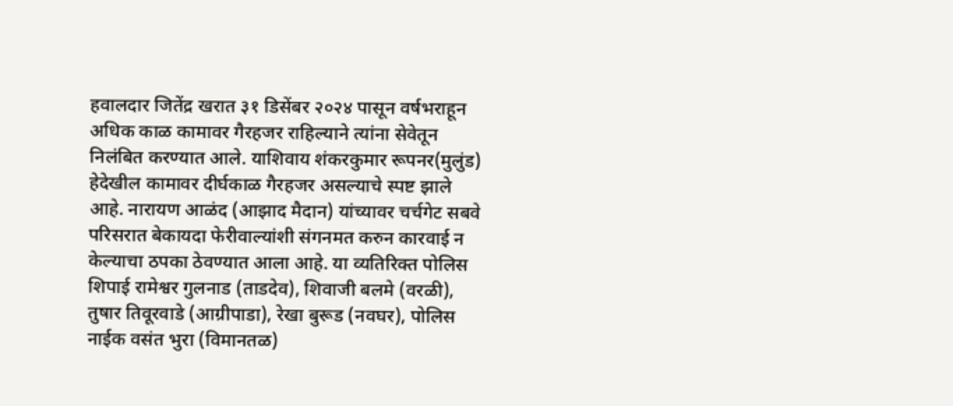हवालदार जितेंद्र खरात ३१ डिसेंबर २०२४ पासून वर्षभराहून अधिक काळ कामावर गैरहजर राहिल्याने त्यांना सेवेतून निलंबित करण्यात आले. याशिवाय शंकरकुमार रूपनर(मुलुंड) हेदेखील कामावर दीर्घकाळ गैरहजर असल्याचे स्पष्ट झाले आहे. नारायण आळंद (आझाद मैदान) यांच्यावर चर्चगेट सबवे परिसरात बेकायदा फेरीवाल्यांशी संगनमत करुन कारवाई न केल्याचा ठपका ठेवण्यात आला आहे. या व्यतिरिक्त पोलिस शिपाई रामेश्वर गुलनाड (ताडदेव), शिवाजी बलमे (वरळी), तुषार तिवूरवाडे (आग्रीपाडा), रेखा बुरूड (नवघर), पोलिस नाईक वसंत भुरा (विमानतळ)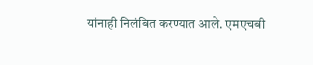यांनाही निलंबित करण्यात आले. एमएचबी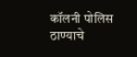कॉलनी पोलिस ठाण्याचे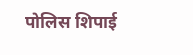पोलिस शिपाई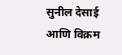सुनील देसाई आणि विक्रम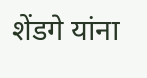शेंडगे यांना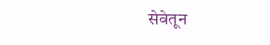सेवेतून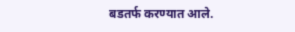बडतर्फ करण्यात आले.